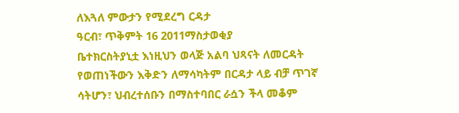ለእጓለ ምውታን የሚደረግ ርዳታ
ዓርብ፣ ጥቅምት 16 2011ማስታወቂያ
ቤተክርስትያኒቷ እነዚህን ወላጅ አልባ ህጻናት ለመርዳት የወጠነችውን እቅድን ለማሳካትም በርዳታ ላይ ብቻ ጥገኛ ሳትሆን፣ ህብረተሰቡን በማስተባበር ራሷን ችላ መቆም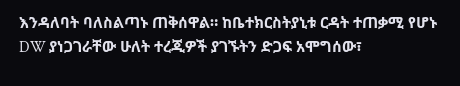እንዳለባት ባለስልጣኑ ጠቅሰዋል። ከቤተክርስትያኒቱ ርዳት ተጠቃሚ የሆኑ DW ያነጋገራቸው ሁለት ተረጂዎች ያገኙትን ድጋፍ አሞግሰው፣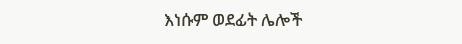እነሱም ወደፊት ሌሎች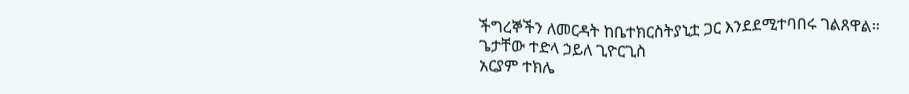ችግረኞችን ለመርዳት ከቤተክርስትያኒቷ ጋር እንደደሚተባበሩ ገልጸዋል።
ጌታቸው ተድላ ኃይለ ጊዮርጊስ
አርያም ተክሌ